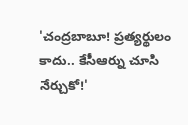'చంద్రబాబూ! ప్రత్యర్థులం కాదు.. కేసీఆర్ను చూసి నేర్చుకో!'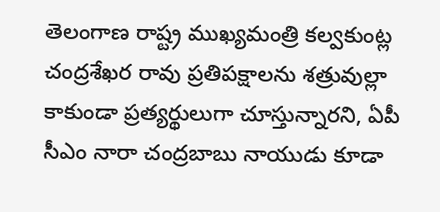తెలంగాణ రాష్ట్ర ముఖ్యమంత్రి కల్వకుంట్ల చంద్రశేఖర రావు ప్రతిపక్షాలను శత్రువుల్లా కాకుండా ప్రత్యర్థులుగా చూస్తున్నారని, ఏపీ సీఎం నారా చంద్రబాబు నాయుడు కూడా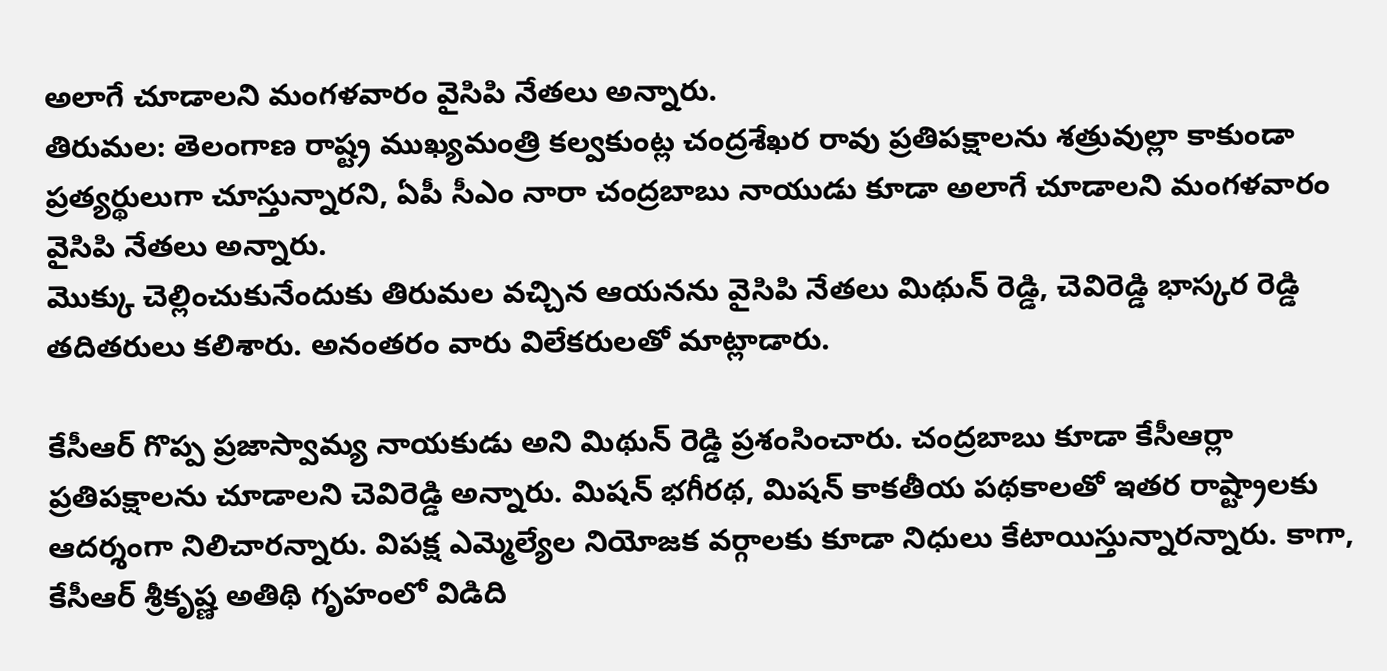అలాగే చూడాలని మంగళవారం వైసిపి నేతలు అన్నారు.
తిరుమల: తెలంగాణ రాష్ట్ర ముఖ్యమంత్రి కల్వకుంట్ల చంద్రశేఖర రావు ప్రతిపక్షాలను శత్రువుల్లా కాకుండా ప్రత్యర్థులుగా చూస్తున్నారని, ఏపీ సీఎం నారా చంద్రబాబు నాయుడు కూడా అలాగే చూడాలని మంగళవారం వైసిపి నేతలు అన్నారు.
మొక్కు చెల్లించుకునేందుకు తిరుమల వచ్చిన ఆయనను వైసిపి నేతలు మిథున్ రెడ్డి, చెవిరెడ్డి భాస్కర రెడ్డి తదితరులు కలిశారు. అనంతరం వారు విలేకరులతో మాట్లాడారు.

కేసీఆర్ గొప్ప ప్రజాస్వామ్య నాయకుడు అని మిథున్ రెడ్డి ప్రశంసించారు. చంద్రబాబు కూడా కేసీఆర్లా ప్రతిపక్షాలను చూడాలని చెవిరెడ్డి అన్నారు. మిషన్ భగీరథ, మిషన్ కాకతీయ పథకాలతో ఇతర రాష్ట్రాలకు ఆదర్శంగా నిలిచారన్నారు. విపక్ష ఎమ్మెల్యేల నియోజక వర్గాలకు కూడా నిధులు కేటాయిస్తున్నారన్నారు. కాగా, కేసీఆర్ శ్రీకృష్ణ అతిథి గృహంలో విడిది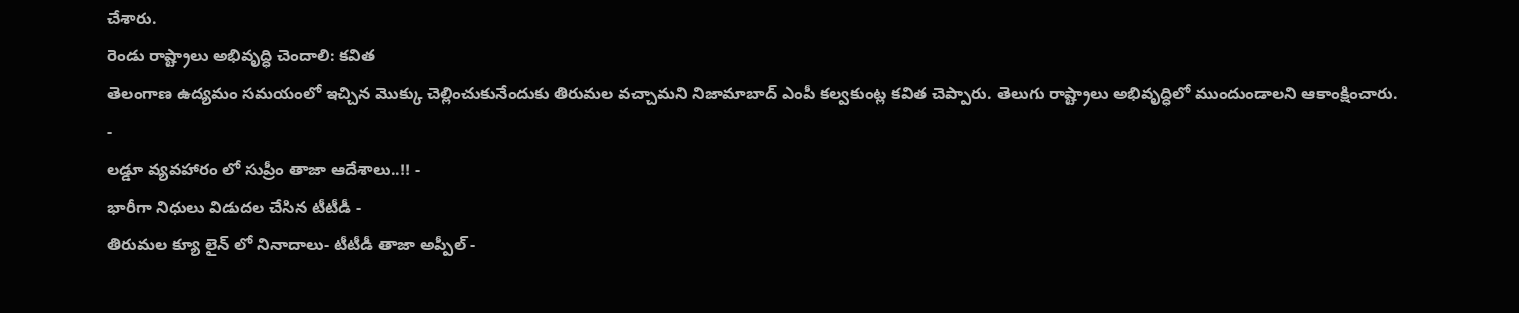చేశారు.
రెండు రాష్ట్రాలు అభివృద్ధి చెందాలి: కవిత
తెలంగాణ ఉద్యమం సమయంలో ఇచ్చిన మొక్కు చెల్లించుకునేందుకు తిరుమల వచ్చామని నిజామాబాద్ ఎంపీ కల్వకుంట్ల కవిత చెప్పారు. తెలుగు రాష్ట్రాలు అభివృద్ధిలో ముందుండాలని ఆకాంక్షించారు.
-
లడ్డూ వ్యవహారం లో సుప్రీం తాజా ఆదేశాలు..!! -
భారీగా నిధులు విడుదల చేసిన టీటీడీ -
తిరుమల క్యూ లైన్ లో నినాదాలు- టీటీడీ తాజా అప్పీల్ -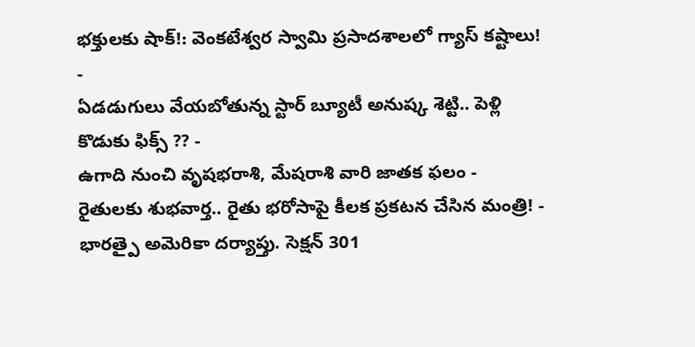భక్తులకు షాక్!: వెంకటేశ్వర స్వామి ప్రసాదశాలలో గ్యాస్ కష్టాలు! -
ఏడడుగులు వేయబోతున్న స్టార్ బ్యూటీ అనుష్క శెట్టి.. పెళ్లి కొడుకు ఫిక్స్ ?? -
ఉగాది నుంచి వృషభరాశి, మేషరాశి వారి జాతక ఫలం -
రైతులకు శుభవార్త.. రైతు భరోసాపై కీలక ప్రకటన చేసిన మంత్రి! -
భారత్పై అమెరికా దర్యాప్తు. సెక్షన్ 301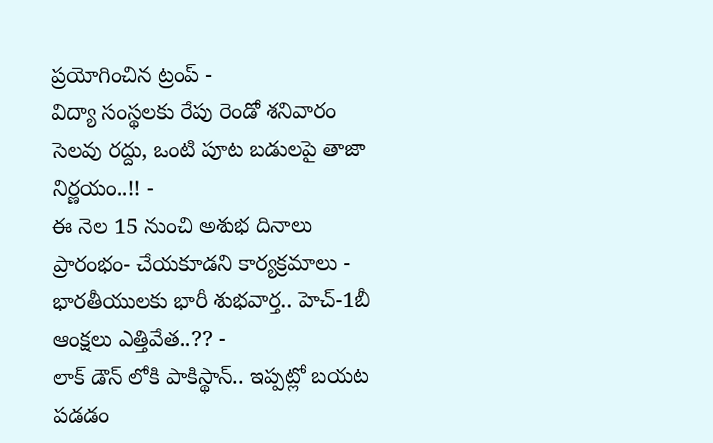ప్రయోగించిన ట్రంప్ -
విద్యా సంస్థలకు రేపు రెండో శనివారం సెలవు రద్దు, ఒంటి పూట బడులపై తాజా నిర్ణయం..!! -
ఈ నెల 15 నుంచి అశుభ దినాలు ప్రారంభం- చేయకూడని కార్యక్రమాలు -
భారతీయులకు భారీ శుభవార్త.. హెచ్-1బీ ఆంక్షలు ఎత్తివేత..?? -
లాక్ డౌన్ లోకి పాకిస్థాన్.. ఇప్పట్లో బయట పడడం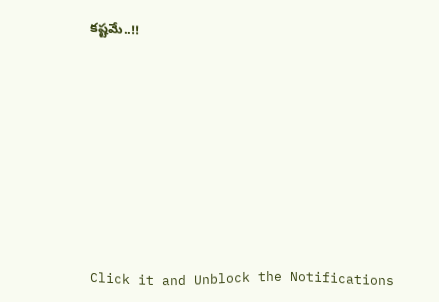కష్టమే..!!












Click it and Unblock the Notifications